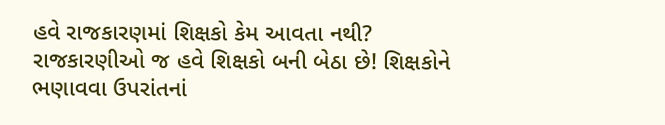હવે રાજકારણમાં શિક્ષકો કેમ આવતા નથી?
રાજકારણીઓ જ હવે શિક્ષકો બની બેઠા છે! શિક્ષકોને ભણાવવા ઉપરાંતનાં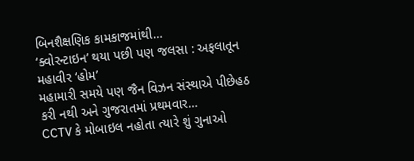બિનશૈક્ષણિક કામકાજમાંથી…
‘ક્વોરન્ટાઇન’ થયા પછી પણ જલસા : અફલાતૂન મહાવીર ‘હોમ’
મહામારી સમયે પણ જૈન વિઝન સંસ્થાએ પીછેહઠ કરી નથી અને ગુજરાતમાં પ્રથમવાર…
CCTV કે મોબાઇલ નહોતા ત્યારે શું ગુનાઓ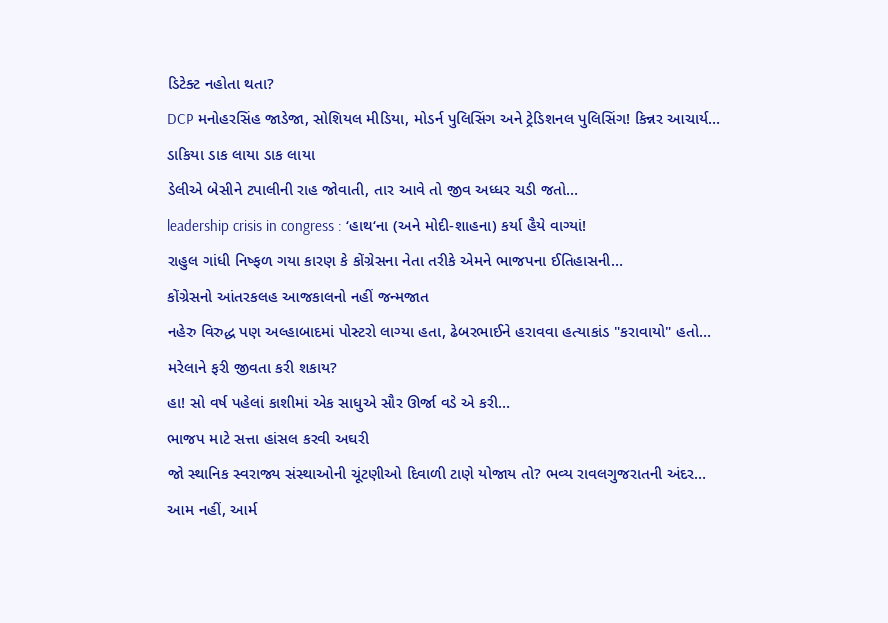ડિટેક્ટ નહોતા થતા?
DCP મનોહરસિંહ જાડેજા, સોશિયલ મીડિયા, મોડર્ન પુલિસિંગ અને ટ્રેડિશનલ પુલિસિંગ! કિન્નર આચાર્ય…
ડાકિયા ડાક લાયા ડાક લાયા
ડેલીએ બેસીને ટપાલીની રાહ જોવાતી, તાર આવે તો જીવ અધ્ધર ચડી જતો…
leadership crisis in congress : ‘હાથ‘ના (અને મોદી-શાહના) કર્યા હૈયે વાગ્યાં!
રાહુલ ગાંધી નિષ્ફળ ગયા કારણ કે કોંગ્રેસના નેતા તરીકે એમને ભાજપના ઈતિહાસની…
કોંગ્રેસનો આંતરકલહ આજકાલનો નહીં જન્મજાત
નહેરુ વિરુદ્ધ પણ અલ્હાબાદમાં પોસ્ટરો લાગ્યા હતા, ઢેબરભાઈને હરાવવા હત્યાકાંડ "કરાવાયો" હતો…
મરેલાને ફરી જીવતા કરી શકાય?
હા! સો વર્ષ પહેલાં કાશીમાં એક સાધુએ સૌર ઊર્જા વડે એ કરી…
ભાજપ માટે સત્તા હાંસલ કરવી અઘરી
જો સ્થાનિક સ્વરાજ્ય સંસ્થાઓની ચૂંટણીઓ દિવાળી ટાણે યોજાય તો? ભવ્ય રાવલગુજરાતની અંદર…
આમ નહીં, આર્મ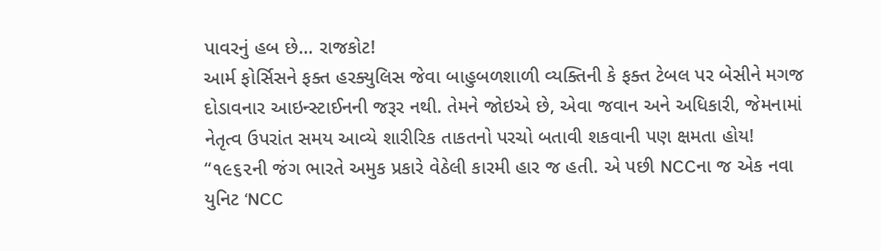પાવરનું હબ છે… રાજકોટ!
આર્મ ફોર્સિસને ફક્ત હરક્યુલિસ જેવા બાહુબળશાળી વ્યક્તિની કે ફક્ત ટેબલ પર બેસીને મગજ દોડાવનાર આઇન્સ્ટાઈનની જરૂર નથી. તેમને જોઇએ છે, એવા જવાન અને અધિકારી, જેમનામાં નેતૃત્વ ઉપરાંત સમય આવ્યે શારીરિક તાકતનો પરચો બતાવી શકવાની પણ ક્ષમતા હોય! “૧૯૬૨ની જંગ ભારતે અમુક પ્રકારે વેઠેલી કારમી હાર જ હતી. એ પછી NCCના જ એક નવા યુનિટ ‘NCC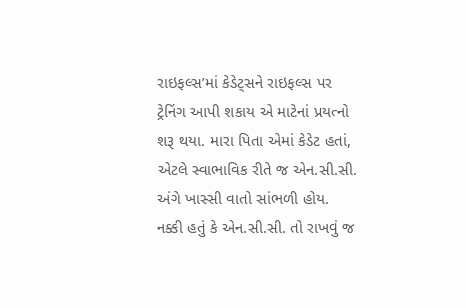રાઇફલ્સ’માં કેડેટ્સને રાઇફલ્સ પર ટ્રેનિંગ આપી શકાય એ માટેનાં પ્રયત્નો શરૂ થયા. મારા પિતા એમાં કેડેટ હતાં, એટલે સ્વાભાવિક રીતે જ એન.સી.સી. અંગે ખાસ્સી વાતો સાંભળી હોય. નક્કી હતું કે એન.સી.સી. તો રાખવું જ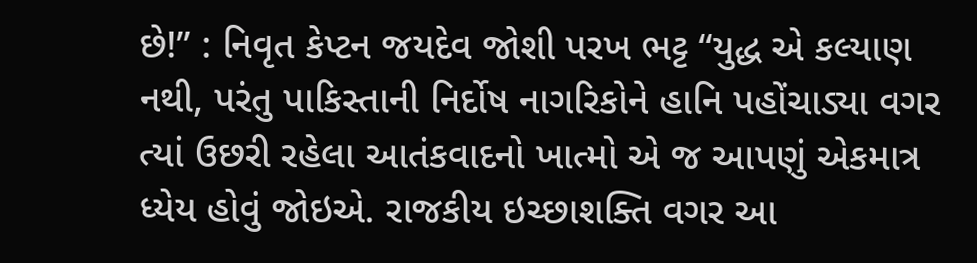છે!” : નિવૃત કેપ્ટન જયદેવ જોશી પરખ ભટ્ટ “યુદ્ધ એ કલ્યાણ નથી, પરંતુ પાકિસ્તાની નિર્દોષ નાગરિકોને હાનિ પહોંચાડ્યા વગર ત્યાં ઉછરી રહેલા આતંકવાદનો ખાત્મો એ જ આપણું એકમાત્ર ધ્યેય હોવું જોઇએ. રાજકીય ઇચ્છાશક્તિ વગર આ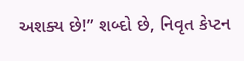અશક્ય છે!” શબ્દો છે, નિવૃત કેપ્ટન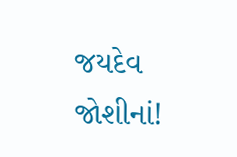જયદેવ જોશીનાં!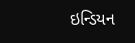ઇન્ડિયન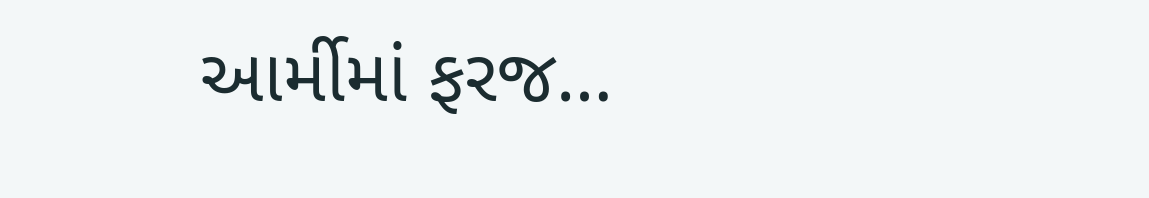આર્મીમાં ફરજ…